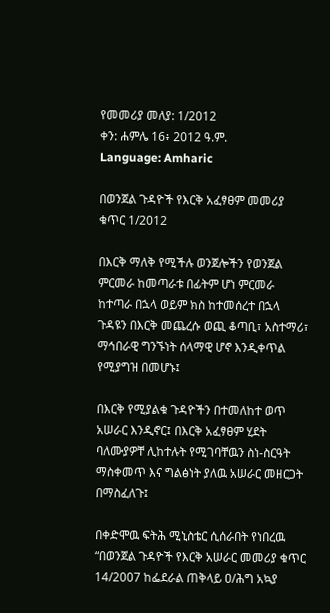የመመሪያ መለያ: 1/2012
ቀን: ሐምሌ 16፥ 2012 ዓ.ም.
Language: Amharic

በወንጀል ጉዳዮች የእርቅ አፈፃፀም መመሪያ ቁጥር 1/2012

በእርቅ ማለቅ የሚችሉ ወንጀሎችን የወንጀል ምርመራ ከመጣራቱ በፊትም ሆነ ምርመራ ከተጣራ በኋላ ወይም ክስ ከተመሰረተ በኋላ ጉዳዩን በእርቅ መጨረሱ ወጪ ቆጣቢ፣ አስተማሪ፣ ማኅበራዊ ግንኙነት ሰላማዊ ሆኖ እንዲቀጥል የሚያግዝ በመሆኑ፤

በእርቅ የሚያልቁ ጉዳዮችን በተመለከተ ወጥ አሠራር እንዲኖር፤ በእርቅ አፈፃፀም ሂደት ባለሙያዎቸ ሊከተሉት የሚገባቸዉን ስነ-ስርዓት ማስቀመጥ እና ግልፅነት ያለዉ አሠራር መዘርጋት በማስፈለጉ፤

በቀድሞዉ ፍትሕ ሚኒስቴር ሲሰራበት የነበረዉ “በወንጀል ጉዳዮች የእርቅ አሠራር መመሪያ ቁጥር 14/2007 ከፌደራል ጠቅላይ ዐ/ሕግ አኳያ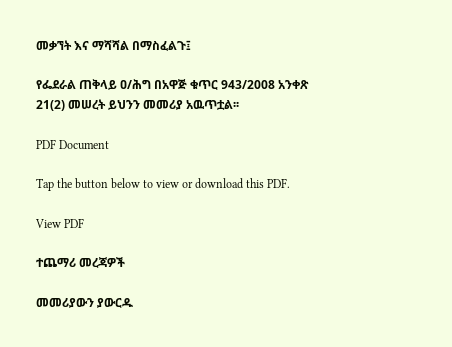መቃኘት እና ማሻሻል በማስፈልጉ፤

የፌደራል ጠቅላይ ዐ/ሕግ በአዋጅ ቁጥር 943/2008 አንቀጽ 21(2) መሠረት ይህንን መመሪያ አዉጥቷል፡፡

PDF Document

Tap the button below to view or download this PDF.

View PDF

ተጨማሪ መረጃዎች

መመሪያውን ያውርዱ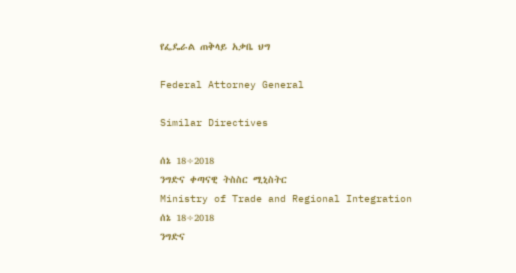የፌዴራል ጠቅላይ አቃቤ ህግ

Federal Attorney General

Similar Directives

ሰኔ 18÷2018
ንግድና ቀጣናዊ ትስስር ሚኒስትር
Ministry of Trade and Regional Integration
ሰኔ 18÷2018
ንግድና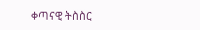ቀጣናዊ ትስስር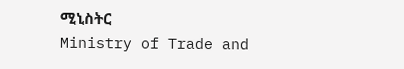ሚኒስትር
Ministry of Trade and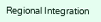Regional Integration